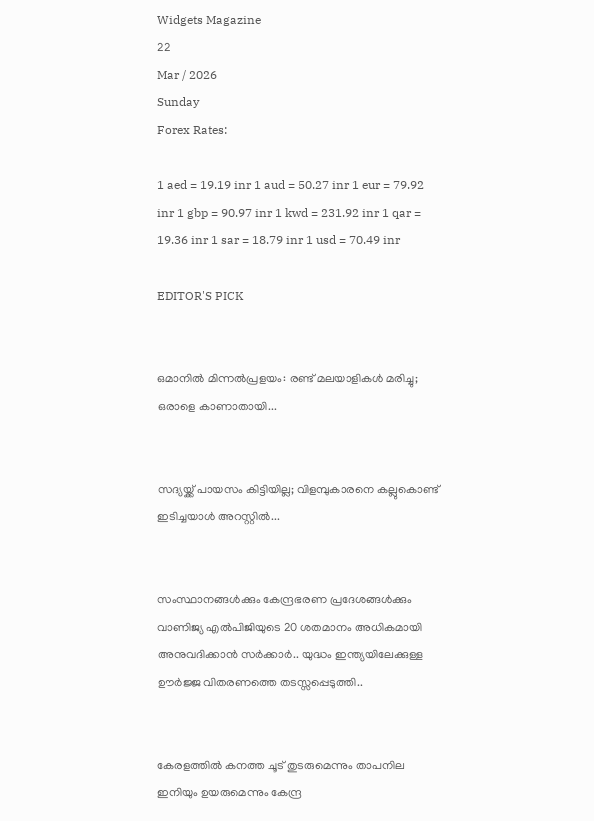Widgets Magazine
22
Mar / 2026
Sunday
Forex Rates:

1 aed = 19.19 inr 1 aud = 50.27 inr 1 eur = 79.92 inr 1 gbp = 90.97 inr 1 kwd = 231.92 inr 1 qar = 19.36 inr 1 sar = 18.79 inr 1 usd = 70.49 inr

EDITOR'S PICK


ഒമാനിൽ മിന്നൽപ്രളയം: രണ്ട് മലയാളികൾ മരിച്ചു; ഒരാളെ കാണാതായി...


സദ്യയ്ക്ക് പായസം കിട്ടിയില്ല; വിളമ്പുകാരനെ കല്ലുകൊണ്ട് ഇടിച്ചയാൾ അറസ്റ്റിൽ...


സംസ്ഥാനങ്ങൾക്കും കേന്ദ്രഭരണ പ്രദേശങ്ങൾക്കും വാണിജ്യ എൽ‌പി‌ജിയുടെ 20 ശതമാനം അധികമായി അനുവദിക്കാൻ സർക്കാർ.. യുദ്ധം ഇന്ത്യയിലേക്കുള്ള ഊർജ്ജ വിതരണത്തെ തടസ്സപ്പെടുത്തി..


കേരളത്തിൽ കനത്ത ചൂട് തുടരുമെന്നും താപനില ഇനിയും ഉയരുമെന്നും കേന്ദ്ര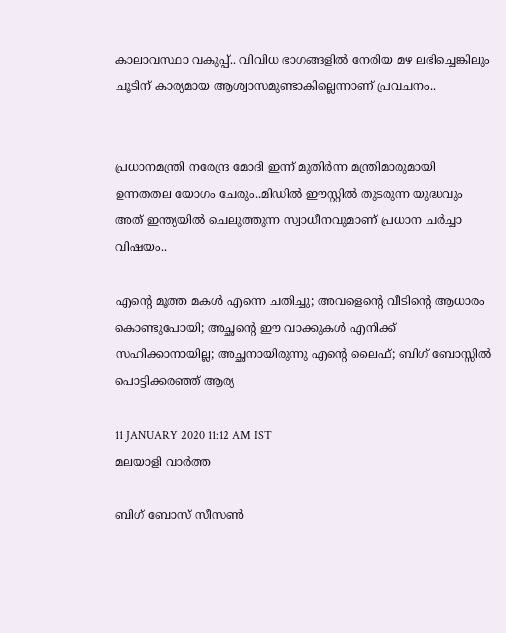കാലാവസ്ഥാ വകുപ്പ്.. വിവിധ ഭാഗങ്ങളിൽ നേരിയ മഴ ലഭിച്ചെങ്കിലും ചൂടിന് കാര്യമായ ആശ്വാസമുണ്ടാകില്ലെന്നാണ് പ്രവചനം..


പ്രധാനമന്ത്രി നരേന്ദ്ര മോദി ഇന്ന് മുതിർന്ന മന്ത്രിമാരുമായി ഉന്നതതല യോഗം ചേരും..മിഡിൽ ഈസ്റ്റിൽ തുടരുന്ന യുദ്ധവും അത് ഇന്ത്യയിൽ ചെലുത്തുന്ന സ്വാധീനവുമാണ് പ്രധാന ചർച്ചാ വിഷയം..

എന്റെ മൂത്ത മകൾ എന്നെ ചതിച്ചു; അവളെന്റെ വീടിന്റെ ആധാരം കൊണ്ടുപോയി; അച്ഛന്റെ ഈ വാക്കുകൾ എനിക്ക് സഹിക്കാനായില്ല; അച്ഛനായിരുന്നു എന്റെ ലൈഫ്; ബിഗ് ബോസ്സിൽ പൊട്ടിക്കരഞ്ഞ് ആര്യ

11 JANUARY 2020 11:12 AM IST
മലയാളി വാര്‍ത്ത

ബിഗ് ബോസ് സീസൺ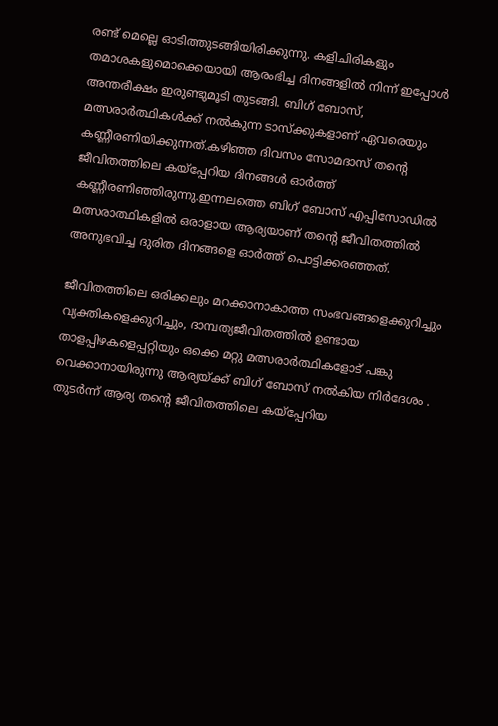രണ്ട് മെല്ലെ ഓടിത്തുടങ്ങിയിരിക്കുന്നു. കളിചിരികളും തമാശകളുമൊക്കെയായി ആരംഭിച്ച ദിനങ്ങളിൽ നിന്ന് ഇപ്പോൾ അന്തരീക്ഷം ഇരുണ്ടുമൂടി തുടങ്ങി. ബിഗ് ബോസ്, മത്സരാർത്ഥികൾക്ക് നൽകുന്ന ടാസ്ക്കുകളാണ് ഏവരെയും കണ്ണീരണിയിക്കുന്നത്.കഴിഞ്ഞ ദിവസം സോമദാസ്‌ തന്റെ ജീവിതത്തിലെ കയ്പ്പേറിയ ദിനങ്ങൾ ഓർത്ത് കണ്ണീരണിഞ്ഞിരുന്നു.ഇന്നലത്തെ ബിഗ് ബോസ് എപ്പിസോഡിൽ മത്സരാത്ഥികളിൽ ഒരാളായ ആര്യയാണ് തന്റെ ജീവിതത്തിൽ അനുഭവിച്ച ദുരിത ദിനങ്ങളെ ഓർത്ത് പൊട്ടിക്കരഞ്ഞത്.

ജീവിതത്തിലെ ഒരിക്കലും മറക്കാനാകാത്ത സംഭവങ്ങളെക്കുറിച്ചും വ്യക്തികളെക്കുറിച്ചും, ദാമ്പത്യജീവിതത്തിൽ ഉണ്ടായ താളപ്പിഴകളെപ്പറ്റിയും ഒക്കെ മറ്റു മത്സരാർത്ഥികളോട് പങ്കു വെക്കാനായിരുന്നു ആര്യയ്ക്ക് ബിഗ് ബോസ് നൽകിയ നിർദേശം . തുടർന്ന് ആര്യ തന്റെ ജീവിതത്തിലെ കയ്പ്പേറിയ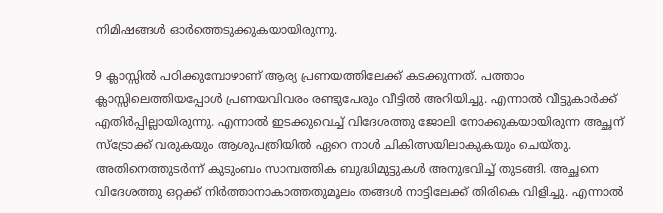നിമിഷങ്ങൾ ഓർത്തെടുക്കുകയായിരുന്നു.

9 ക്ലാസ്സിൽ പഠിക്കുമ്പോഴാണ് ആര്യ പ്രണയത്തിലേക്ക് കടക്കുന്നത്. പത്താം ക്ലാസ്സിലെത്തിയപ്പോൾ പ്രണയവിവരം രണ്ടുപേരും വീട്ടിൽ അറിയിച്ചു. എന്നാൽ വീട്ടുകാർക്ക് എതിർപ്പില്ലായിരുന്നു. എന്നാൽ ഇടക്കുവെച്ച് വിദേശത്തു ജോലി നോക്കുകയായിരുന്ന അച്ഛന് സ്ട്രോക്ക് വരുകയും ആശുപത്രിയിൽ ഏറെ നാൾ ചികിത്സയിലാകുകയും ചെയ്തു. അതിനെത്തുടർന്ന് കുടുംബം സാമ്പത്തിക ബുദ്ധിമുട്ടുകൾ അനുഭവിച്ച് തുടങ്ങി. അച്ഛനെ വിദേശത്തു ഒറ്റക്ക് നിർത്താനാകാത്തതുമൂലം തങ്ങൾ നാട്ടിലേക്ക് തിരികെ വിളിച്ചു. എന്നാൽ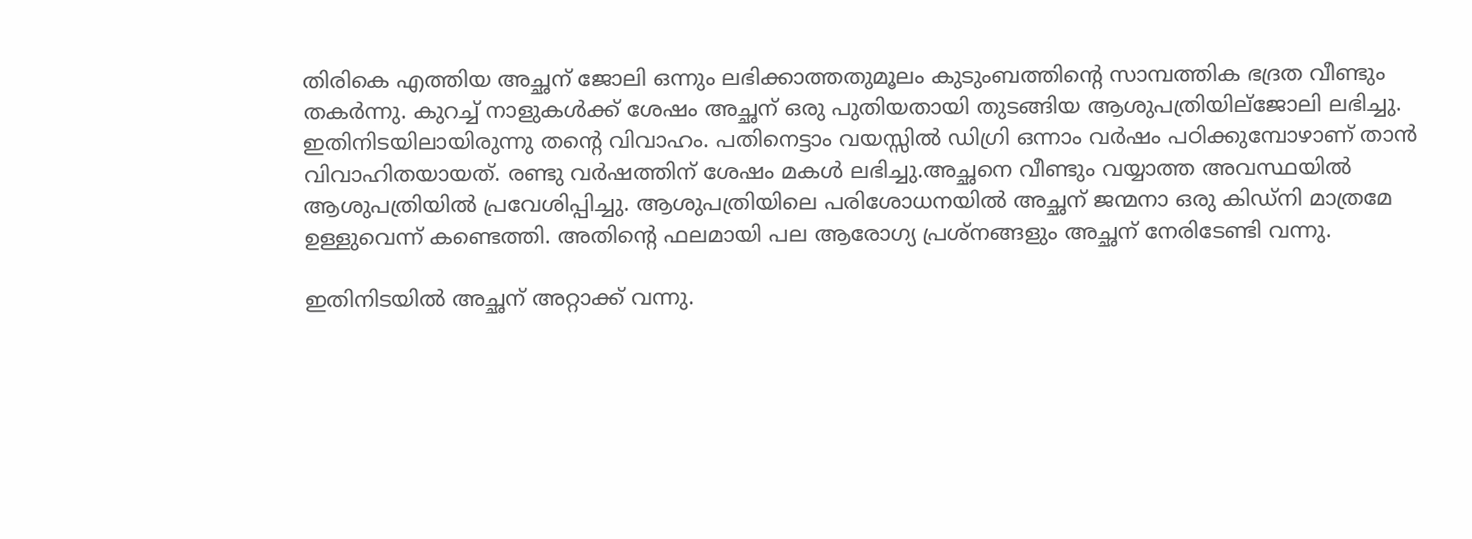തിരികെ എത്തിയ അച്ഛന് ജോലി ഒന്നും ലഭിക്കാത്തതുമൂലം കുടുംബത്തിന്റെ സാമ്പത്തിക ഭദ്രത വീണ്ടും തകർന്നു. കുറച്ച് നാളുകൾക്ക് ശേഷം അച്ഛന് ഒരു പുതിയതായി തുടങ്ങിയ ആശുപത്രിയില്ജോലി ലഭിച്ചു. ഇതിനിടയിലായിരുന്നു തന്റെ വിവാഹം. പതിനെട്ടാം വയസ്സിൽ ഡിഗ്രി ഒന്നാം വർഷം പഠിക്കുമ്പോഴാണ് താൻ വിവാഹിതയായത്. രണ്ടു വർഷത്തിന് ശേഷം മകൾ ലഭിച്ചു.അച്ഛനെ വീണ്ടും വയ്യാത്ത അവസ്ഥയിൽ ആശുപത്രിയിൽ പ്രവേശിപ്പിച്ചു. ആശുപത്രിയിലെ പരിശോധനയിൽ അച്ഛന് ജന്മനാ ഒരു കിഡ്‌നി മാത്രമേ ഉള്ളുവെന്ന് കണ്ടെത്തി. അതിന്റെ ഫലമായി പല ആരോഗ്യ പ്രശ്നങ്ങളും അച്ഛന് നേരിടേണ്ടി വന്നു.

ഇതിനിടയിൽ അച്ഛന് അറ്റാക്ക് വന്നു.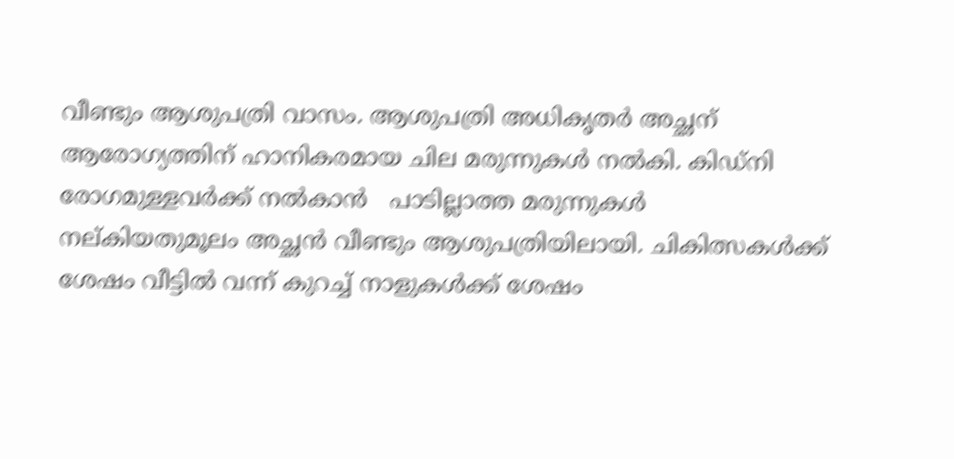വീണ്ടും ആശുപത്രി വാസം. ആശുപത്രി അധികൃതർ അച്ഛന് ആരോഗ്യത്തിന് ഹാനികരമായ ചില മരുന്നുകൾ നൽകി. കിഡ്‌നി രോഗമുള്ളവർക്ക് നൽകാൻ   പാടില്ലാത്ത മരുന്നുകൾ നല്കിയതുമൂലം അച്ഛൻ വീണ്ടും ആശുപത്രിയിലായി. ചികിത്സകൾക്ക് ശേഷം വീട്ടിൽ വന്ന് കുറച്ച് നാളുകൾക്ക് ശേഷം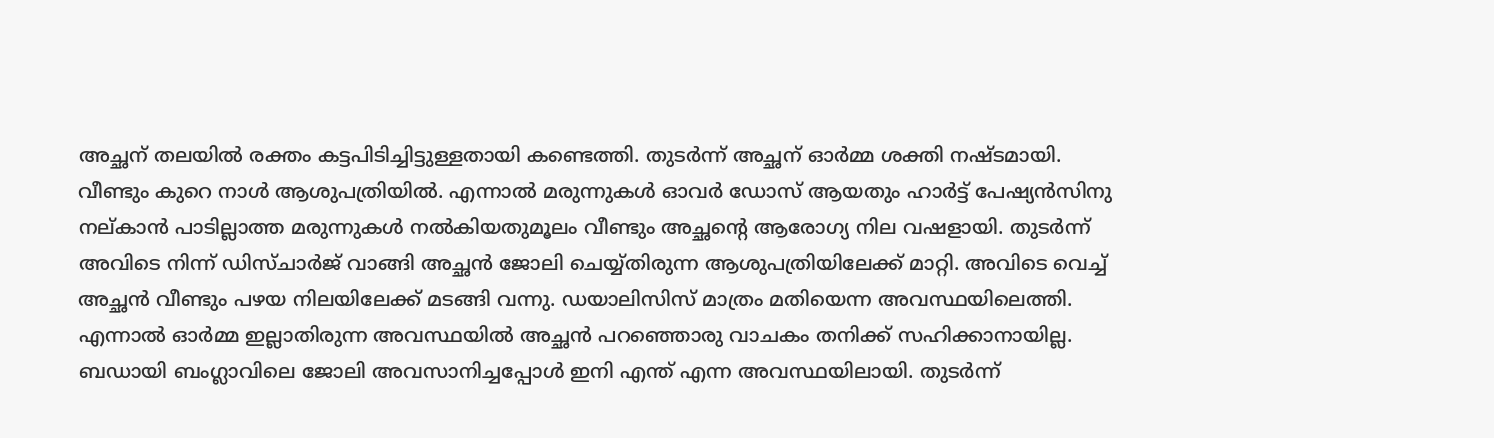അച്ഛന് തലയിൽ രക്തം കട്ടപിടിച്ചിട്ടുള്ളതായി കണ്ടെത്തി. തുടർന്ന് അച്ഛന് ഓർമ്മ ശക്തി നഷ്ടമായി. വീണ്ടും കുറെ നാൾ ആശുപത്രിയിൽ. എന്നാൽ മരുന്നുകൾ ഓവർ ഡോസ് ആയതും ഹാർട്ട് പേഷ്യൻസിനു നല്കാൻ പാടില്ലാത്ത മരുന്നുകൾ നൽകിയതുമൂലം വീണ്ടും അച്ഛന്റെ ആരോഗ്യ നില വഷളായി. തുടർന്ന് അവിടെ നിന്ന് ഡിസ്ചാർജ് വാങ്ങി അച്ഛൻ ജോലി ചെയ്യ്തിരുന്ന ആശുപത്രിയിലേക്ക് മാറ്റി. അവിടെ വെച്ച് അച്ഛൻ വീണ്ടും പഴയ നിലയിലേക്ക് മടങ്ങി വന്നു. ഡയാലിസിസ് മാത്രം മതിയെന്ന അവസ്ഥയിലെത്തി. എന്നാൽ ഓർമ്മ ഇല്ലാതിരുന്ന അവസ്ഥയിൽ അച്ഛൻ പറഞ്ഞൊരു വാചകം തനിക്ക് സഹിക്കാനായില്ല. ബഡായി ബംഗ്ലാവിലെ ജോലി അവസാനിച്ചപ്പോൾ ഇനി എന്ത് എന്ന അവസ്ഥയിലായി. തുടർന്ന്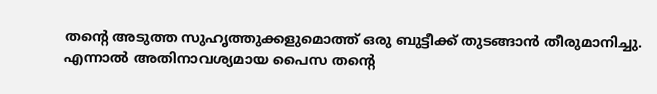തന്റെ അടുത്ത സുഹൃത്തുക്കളുമൊത്ത് ഒരു ബുട്ടീക്ക് തുടങ്ങാൻ തീരുമാനിച്ചു. എന്നാൽ അതിനാവശ്യമായ പൈസ തന്റെ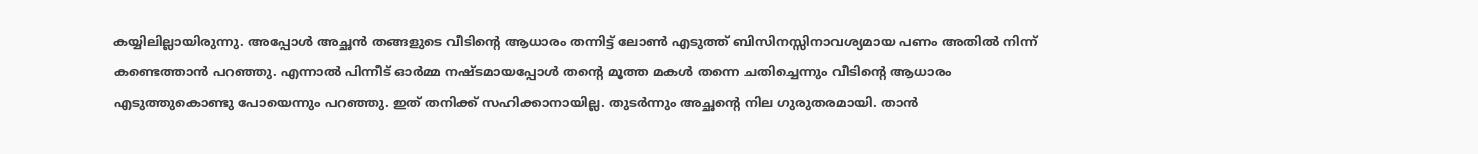കയ്യിലില്ലായിരുന്നു. അപ്പോൾ അച്ഛൻ തങ്ങളുടെ വീടിന്റെ ആധാരം തന്നിട്ട് ലോൺ എടുത്ത് ബിസിനസ്സിനാവശ്യമായ പണം അതിൽ നിന്ന് കണ്ടെത്താൻ പറഞ്ഞു. എന്നാൽ പിന്നീട് ഓർമ്മ നഷ്ടമായപ്പോൾ തന്റെ മൂത്ത മകൾ തന്നെ ചതിച്ചെന്നും വീടിന്റെ ആധാരം എടുത്തുകൊണ്ടു പോയെന്നും പറഞ്ഞു. ഇത് തനിക്ക് സഹിക്കാനായില്ല. തുടർന്നും അച്ഛന്റെ നില ഗുരുതരമായി. താൻ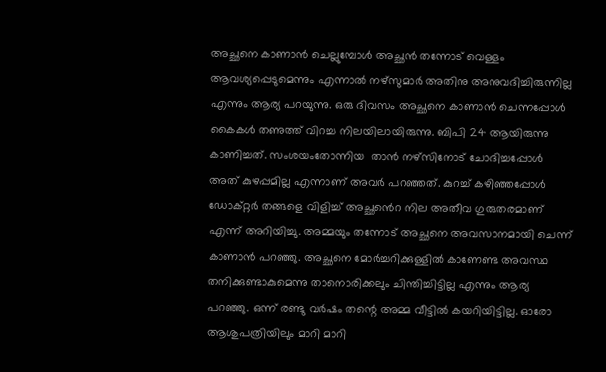അച്ഛനെ കാണാൻ ചെല്ലുമ്പോൾ അച്ഛൻ തന്നോട് വെള്ളം ആവശ്യപ്പെടുമെന്നും എന്നാൽ നഴ്‌സുമാർ അതിനു അനുവദിച്ചിരുന്നില്ല എന്നും ആര്യ പറയുന്നു. ഒരു ദിവസം അച്ഛനെ കാണാൻ ചെന്നപ്പോൾ കൈകൾ തണുത്ത് വിറച്ച നിലയിലായിരുന്നു. ബിപി 24 ആയിരുന്നു കാണിച്ചത്. സംശയംതോന്നിയ  താൻ നഴ്സിനോട് ചോദിച്ചപ്പോൾ അത് കുഴപ്പമില്ല എന്നാണ് അവർ പറഞ്ഞത്. കുറച്ച് കഴിഞ്ഞപ്പോൾ ഡോക്റ്റർ തങ്ങളെ വിളിച്ച് അച്ഛൻെറ നില അതീവ ഗുരുതരമാണ് എന്ന് അറിയിച്ചു. അമ്മയും തന്നോട് അച്ഛനെ അവസാനമായി ചെന്ന് കാണാൻ പറഞ്ഞു. അച്ഛനെ മോർച്ചറിക്കുള്ളിൽ കാണേണ്ട അവസ്ഥ തനിക്കുണ്ടാകുമെന്നു താനൊരിക്കലും ചിന്തിച്ചിട്ടില്ല എന്നും ആര്യ പറഞ്ഞു. ഒന്ന് രണ്ടു വർഷം തന്റെ അമ്മ വീട്ടിൽ കയറിയിട്ടില്ല. ഓരോ ആശുപത്രിയിലും മാറി മാറി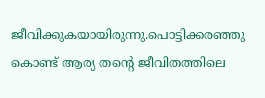ജീവിക്കുകയായിരുന്നു.പൊട്ടിക്കരഞ്ഞു കൊണ്ട് ആര്യ തന്റെ ജീവിതത്തിലെ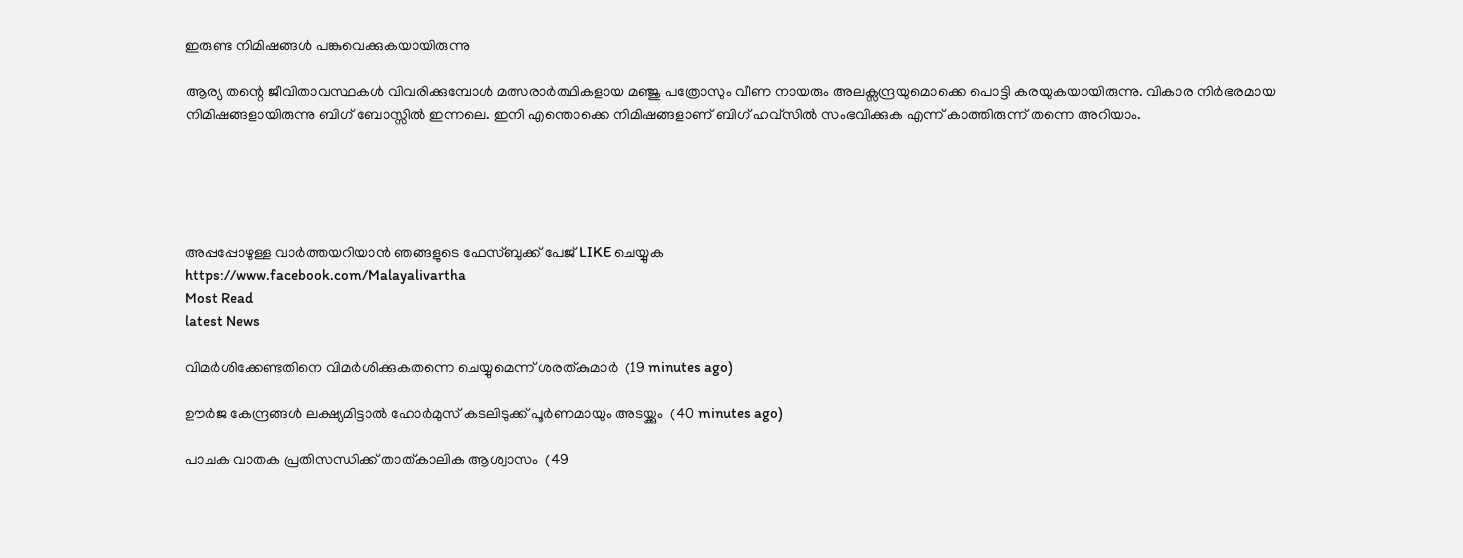ഇരുണ്ട നിമിഷങ്ങൾ പങ്കുവെക്കുകയായിരുന്നു

ആര്യ തന്റെ ജീവിതാവസ്ഥകൾ വിവരിക്കുമ്പോൾ മത്സരാർത്ഥികളായ മഞ്ജു പത്രോസും വീണ നായരും അലക്സന്ദ്രയുമൊക്കെ പൊട്ടി കരയുകയായിരുന്നു. വികാര നിർഭരമായ നിമിഷങ്ങളായിരുന്നു ബിഗ് ബോസ്സിൽ ഇന്നലെ. ഇനി എന്തൊക്കെ നിമിഷങ്ങളാണ് ബിഗ് ഹവ്‌സിൽ സംഭവിക്കുക എന്ന് കാത്തിരുന്ന് തന്നെ അറിയാം.





അപ്പപ്പോഴുള്ള വാര്‍ത്തയറിയാന്‍ ഞങ്ങളുടെ ഫേസ്‌ബുക്ക്‌ പേജ് LIKE ചെയ്യുക
https://www.facebook.com/Malayalivartha
Most Read
latest News

വിമര്‍ശിക്കേണ്ടതിനെ വിമര്‍ശിക്കുകതന്നെ ചെയ്യുമെന്ന് ശരത്കുമാര്‍  (19 minutes ago)

ഊര്‍ജ കേന്ദ്രങ്ങള്‍ ലക്ഷ്യമിട്ടാല്‍ ഹോര്‍മുസ് കടലിടുക്ക് പൂര്‍ണമായും അടയ്ക്കും  (40 minutes ago)

പാചക വാതക പ്രതിസന്ധിക്ക് താത്കാലിക ആശ്വാസം  (49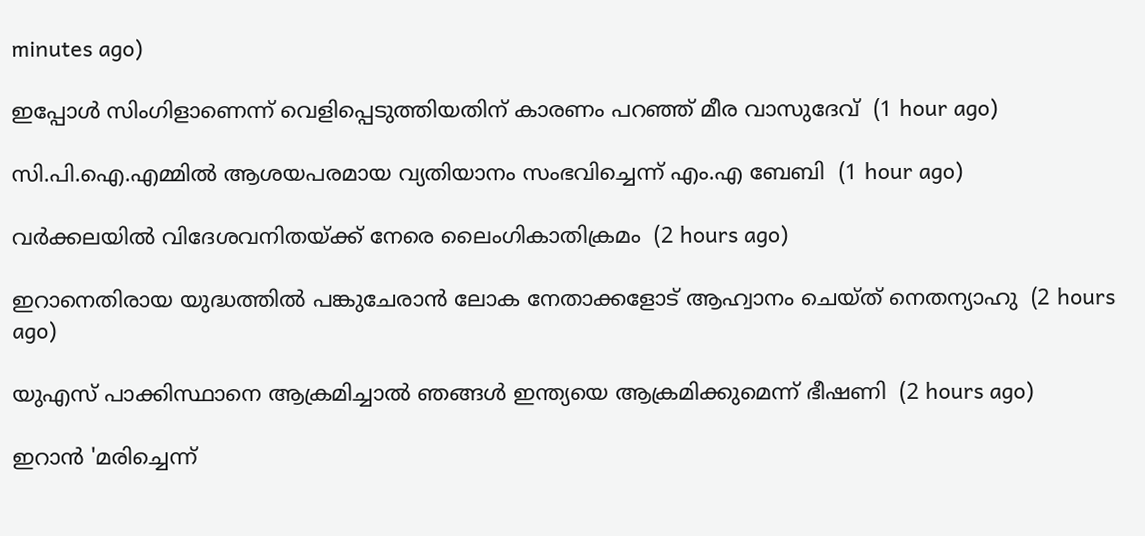minutes ago)

ഇപ്പോള്‍ സിംഗിളാണെന്ന് വെളിപ്പെടുത്തിയതിന് കാരണം പറഞ്ഞ് മീര വാസുദേവ്  (1 hour ago)

സി.പി.ഐ.എമ്മില്‍ ആശയപരമായ വ്യതിയാനം സംഭവിച്ചെന്ന് എം.എ ബേബി  (1 hour ago)

വര്‍ക്കലയില്‍ വിദേശവനിതയ്ക്ക് നേരെ ലൈംഗികാതിക്രമം  (2 hours ago)

ഇറാനെതിരായ യുദ്ധത്തില്‍ പങ്കുചേരാന്‍ ലോക നേതാക്കളോട് ആഹ്വാനം ചെയ്ത് നെതന്യാഹു  (2 hours ago)

യുഎസ് പാക്കിസ്ഥാനെ ആക്രമിച്ചാല്‍ ഞങ്ങള്‍ ഇന്ത്യയെ ആക്രമിക്കുമെന്ന് ഭീഷണി  (2 hours ago)

ഇറാന്‍ 'മരിച്ചെന്ന്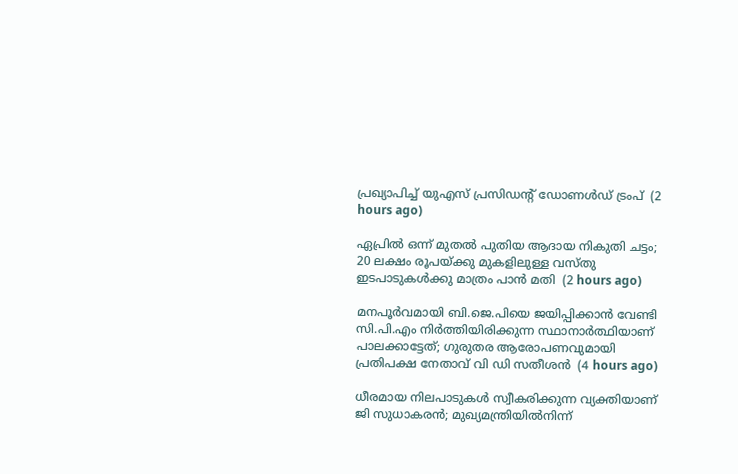പ്രഖ്യാപിച്ച് യുഎസ് പ്രസിഡന്റ് ഡോണള്‍ഡ് ട്രംപ്  (2 hours ago)

ഏപ്രില്‍ ഒന്ന് മുതല്‍ പുതിയ ആദായ നികുതി ചട്ടം; 20 ലക്ഷം രൂപയ്ക്കു മുകളിലുള്ള വസ്തു ഇടപാടുകള്‍ക്കു മാത്രം പാന്‍ മതി  (2 hours ago)

മനപൂര്‍വമായി ബി.ജെ.പിയെ ജയിപ്പിക്കാന്‍ വേണ്ടി സി.പി.എം നിര്‍ത്തിയിരിക്കുന്ന സ്ഥാനാര്‍ത്ഥിയാണ് പാലക്കാട്ടേത്; ഗുരുതര ആരോപണവുമായി പ്രതിപക്ഷ നേതാവ് വി ഡി സതീശൻ  (4 hours ago)

ധീരമായ നിലപാടുകൾ സ്വീകരിക്കുന്ന വ്യക്തിയാണ് ജി സുധാകരൻ; മുഖ്യമന്ത്രിയില്‍നിന്ന്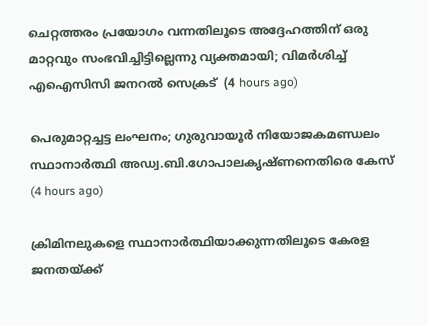ചെറ്റത്തരം പ്രയോഗം വന്നതിലൂടെ അദ്ദേഹത്തിന് ഒരു മാറ്റവും സംഭവിച്ചിട്ടില്ലെന്നു വ്യക്തമായി; വിമർശിച്ച് എഐസിസി ജനറൽ സെക്രട്  (4 hours ago)

പെരുമാറ്റച്ചട്ട ലംഘനം; ഗുരുവായൂർ നിയോജകമണ്ഡലം സ്ഥാനാർത്ഥി അഡ്വ.ബി.ഗോപാലകൃഷ്ണനെതിരെ കേസ്  (4 hours ago)

ക്രിമിനലുകളെ സ്ഥാനാർത്ഥിയാക്കുന്നതിലൂടെ കേരള ജനതയ്‌ക്ക്‌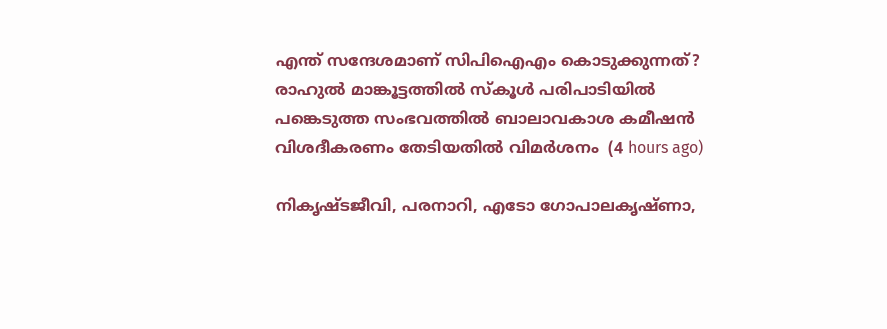എന്ത് സന്ദേശമാണ് സിപിഐഎം കൊടുക്കുന്നത്? രാഹുൽ മാങ്കൂട്ടത്തിൽ സ്കൂൾ പരിപാടിയിൽ പങ്കെടുത്ത സംഭവത്തിൽ ബാലാവകാശ കമീഷൻ വിശദീകരണം തേടിയതിൽ വിമർശനം  (4 hours ago)

നികൃഷ്ടജീവി, പരനാറി, എടോ ഗോപാലകൃഷ്ണാ,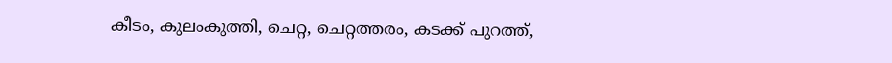കീടം, കുലംകുത്തി, ചെറ്റ, ചെറ്റത്തരം, കടക്ക് പുറത്ത്,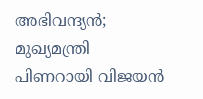അഭിവന്ദ്യന്‍; മുഖ്യമന്ത്രി പിണറായി വിജയന്‍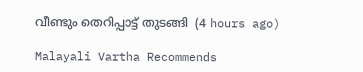വീണ്ടും തെറിപ്പാട്ട് തുടങ്ങി  (4 hours ago)

Malayali Vartha Recommends